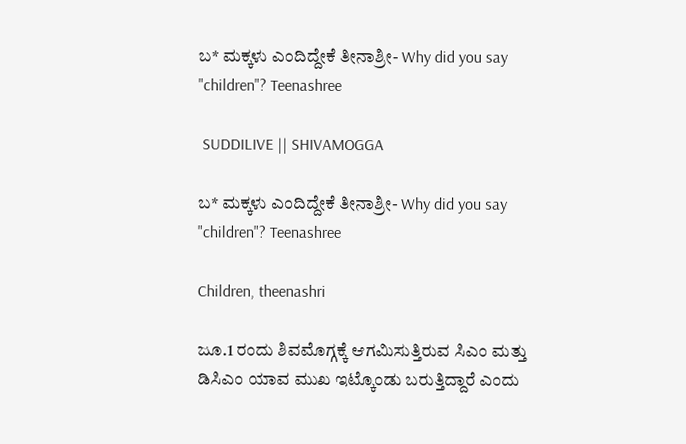ಬ* ಮಕ್ಕಳು ಎಂದಿದ್ದೇಕೆ ತೀನಾಶ್ರೀ- Why did you say "children"? Teenashree

 SUDDILIVE || SHIVAMOGGA

ಬ* ಮಕ್ಕಳು ಎಂದಿದ್ದೇಕೆ ತೀನಾಶ್ರೀ- Why did you say "children"? Teenashree

Children, theenashri

ಜೂ.1 ರಂದು ಶಿವಮೊಗ್ಗಕ್ಕೆ ಆಗಮಿಸುತ್ತಿರುವ ಸಿಎಂ ಮತ್ತು ಡಿಸಿಎಂ ಯಾವ ಮುಖ ಇಟ್ಕೊಂಡು ಬರುತ್ತಿದ್ದಾರೆ ಎಂದು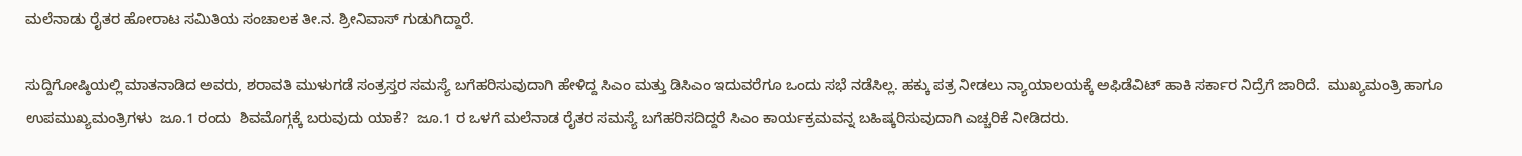ಮಲೆನಾಡು ರೈತರ ಹೋರಾಟ ಸಮಿತಿಯ ಸಂಚಾಲಕ ತೀ.ನ. ಶ್ರೀನಿವಾಸ್ ಗುಡುಗಿದ್ದಾರೆ.

ಸುದ್ದಿಗೋಷ್ಠಿಯಲ್ಲಿ ಮಾತನಾಡಿದ ಅವರು, ಶರಾವತಿ ಮುಳುಗಡೆ ಸಂತ್ರಸ್ತರ ಸಮಸ್ಯೆ ಬಗೆಹರಿಸುವುದಾಗಿ ಹೇಳಿದ್ದ ಸಿಎಂ ಮತ್ತು ಡಿಸಿಎಂ ಇದುವರೆಗೂ ಒಂದು ಸಭೆ ನಡೆಸಿಲ್ಲ. ಹಕ್ಕು ಪತ್ರ ನೀಡಲು ನ್ಯಾಯಾಲಯಕ್ಕೆ ಅಫಿಡೆವಿಟ್ ಹಾಕಿ ಸರ್ಕಾರ ನಿದ್ರೆಗೆ ಜಾರಿದೆ.  ಮುಖ್ಯಮಂತ್ರಿ ಹಾಗೂ ಉಪಮುಖ್ಯಮಂತ್ರಿಗಳು  ಜೂ.1 ರಂದು  ಶಿವಮೊಗ್ಗಕ್ಕೆ ಬರುವುದು ಯಾಕೆ?  ಜೂ.1 ರ ಒಳಗೆ ಮಲೆನಾಡ ರೈತರ ಸಮಸ್ಯೆ ಬಗೆಹರಿಸದಿದ್ದರೆ ಸಿಎಂ ಕಾರ್ಯಕ್ರಮವನ್ನ ಬಹಿಷ್ಕರಿಸುವುದಾಗಿ ಎಚ್ಚರಿಕೆ ನೀಡಿದರು.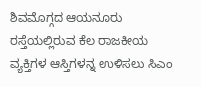ಶಿವಮೊಗ್ಗದ ಆಯನೂರು ರಸ್ತೆಯಲ್ಲಿರುವ ಕೆಲ ರಾಜಕೀಯ ವ್ಯಕ್ತಿಗಳ ಆಸ್ತಿಗಳನ್ನ ಉಳಿಸಲು ಸಿಎಂ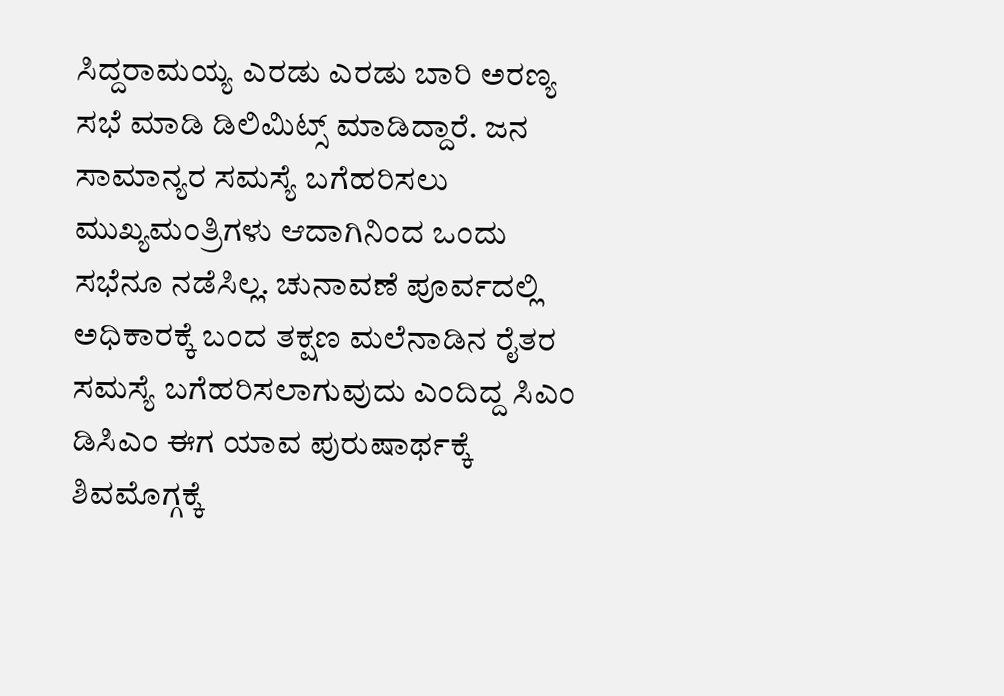ಸಿದ್ದರಾಮಯ್ಯ ಎರಡು ಎರಡು ಬಾರಿ ಅರಣ್ಯ ಸಭೆ ಮಾಡಿ ಡಿಲಿಮಿಟ್ಸ್ ಮಾಡಿದ್ದಾರೆ. ಜನ ಸಾಮಾನ್ಯರ ಸಮಸ್ಯೆ ಬಗೆಹರಿಸಲು ಮುಖ್ಯಮಂತ್ರಿಗಳು ಆದಾಗಿನಿಂದ ಒಂದು ಸಭೆನೂ ನಡೆಸಿಲ್ಲ. ಚುನಾವಣೆ ಪೂರ್ವದಲ್ಲಿ ಅಧಿಕಾರಕ್ಕೆ ಬಂದ ತಕ್ಷಣ ಮಲೆನಾಡಿನ ರೈತರ ಸಮಸ್ಯೆ ಬಗೆಹರಿಸಲಾಗುವುದು ಎಂದಿದ್ದ ಸಿಎಂ ಡಿಸಿಎಂ ಈಗ ಯಾವ ಪುರುಷಾರ್ಥಕ್ಕೆ ಶಿವಮೊಗ್ಗಕ್ಕೆ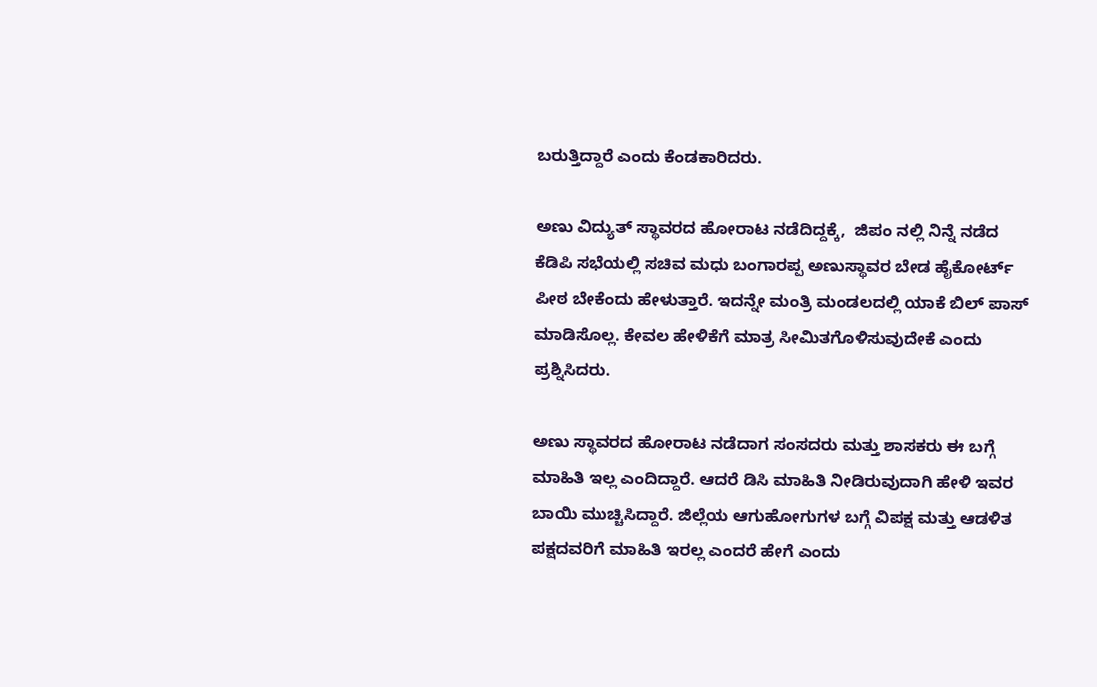ಬರುತ್ತಿದ್ದಾರೆ ಎಂದು ಕೆಂಡಕಾರಿದರು.

ಅಣು ವಿದ್ಯುತ್ ಸ್ಥಾವರದ ಹೋರಾಟ ನಡೆದಿದ್ದಕ್ಕೆ,  ಜಿಪಂ ನಲ್ಲಿ ನಿನ್ನೆ ನಡೆದ ಕೆಡಿಪಿ ಸಭೆಯಲ್ಲಿ ಸಚಿವ ಮಧು ಬಂಗಾರಪ್ಪ ಅಣುಸ್ಥಾವರ ಬೇಡ ಹೈಕೋರ್ಟ್ ಪೀಠ ಬೇಕೆಂದು ಹೇಳುತ್ತಾರೆ. ಇದನ್ನೇ ಮಂತ್ರಿ ಮಂಡಲದಲ್ಲಿ ಯಾಕೆ ಬಿಲ್ ಪಾಸ್ ಮಾಡಿಸೊಲ್ಲ. ಕೇವಲ ಹೇಳಿಕೆಗೆ ಮಾತ್ರ ಸೀಮಿತಗೊಳಿಸುವುದೇಕೆ ಎಂದು ಪ್ರಶ್ನಿಸಿದರು.

ಅಣು ಸ್ಥಾವರದ ಹೋರಾಟ ನಡೆದಾಗ ಸಂಸದರು ಮತ್ತು ಶಾಸಕರು ಈ ಬಗ್ಗೆ ಮಾಹಿತಿ ಇಲ್ಲ ಎಂದಿದ್ದಾರೆ. ಆದರೆ ಡಿಸಿ ಮಾಹಿತಿ ನೀಡಿರುವುದಾಗಿ ಹೇಳಿ ಇವರ ಬಾಯಿ ಮುಚ್ಚಿಸಿದ್ದಾರೆ. ಜಿಲ್ಲೆಯ ಆಗುಹೋಗುಗಳ ಬಗ್ಗೆ ವಿಪಕ್ಷ ಮತ್ತು ಆಡಳಿತ ಪಕ್ಷದವರಿಗೆ ಮಾಹಿತಿ ಇರಲ್ಲ ಎಂದರೆ ಹೇಗೆ ಎಂದು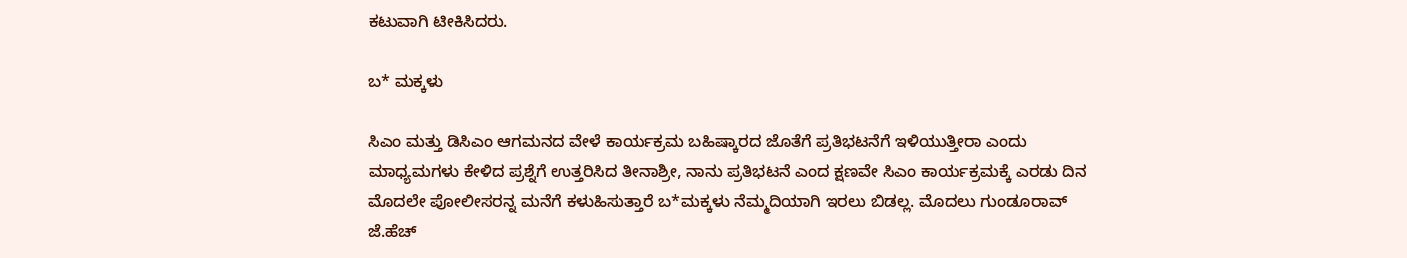ಕಟುವಾಗಿ ಟೀಕಿಸಿದರು.

ಬ* ಮಕ್ಕಳು

ಸಿಎಂ ಮತ್ತು ಡಿಸಿಎಂ ಆಗಮನದ ವೇಳೆ ಕಾರ್ಯಕ್ರಮ ಬಹಿಷ್ಕಾರದ ಜೊತೆಗೆ ಪ್ರತಿಭಟನೆಗೆ ಇಳಿಯುತ್ತೀರಾ ಎಂದು ಮಾಧ್ಯಮಗಳು ಕೇಳಿದ ಪ್ರಶ್ನೆಗೆ ಉತ್ತರಿಸಿದ ತೀನಾಶ್ರೀ, ನಾನು ಪ್ರತಿಭಟನೆ ಎಂದ ಕ್ಷಣವೇ ಸಿಎಂ ಕಾರ್ಯಕ್ರಮಕ್ಕೆ ಎರಡು ದಿನ ಮೊದಲೇ ಪೋಲೀಸರನ್ನ ಮನೆಗೆ ಕಳುಹಿಸುತ್ತಾರೆ ಬ*ಮಕ್ಕಳು ನೆಮ್ಮದಿಯಾಗಿ ಇರಲು ಬಿಡಲ್ಲ. ಮೊದಲು ಗುಂಡೂರಾವ್ ಜೆ.ಹೆಚ್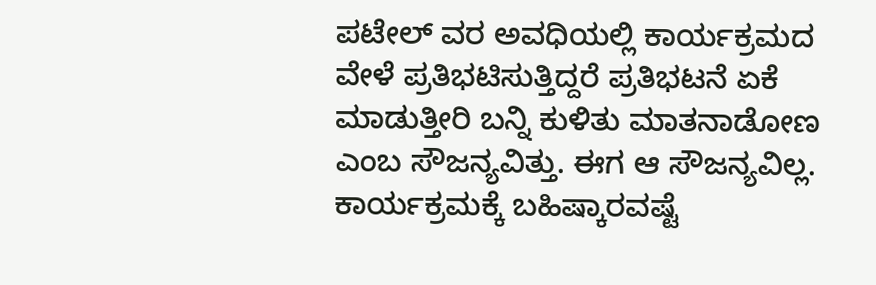ಪಟೇಲ್ ವರ ಅವಧಿಯಲ್ಲಿ ಕಾರ್ಯಕ್ರಮದ ವೇಳೆ ಪ್ರತಿಭಟಿಸುತ್ತಿದ್ದರೆ ಪ್ರತಿಭಟನೆ ಏಕೆ ಮಾಡುತ್ತೀರಿ ಬನ್ನಿ ಕುಳಿತು ಮಾತನಾಡೋಣ ಎಂಬ ಸೌಜನ್ಯವಿತ್ತು. ಈಗ ಆ ಸೌಜನ್ಯವಿಲ್ಲ. ಕಾರ್ಯಕ್ರಮಕ್ಕೆ ಬಹಿಷ್ಕಾರವಷ್ಟೆ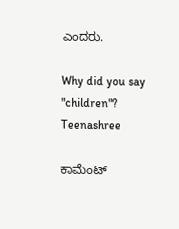ಎಂದರು.

Why did you say "children"? Teenashree

ಕಾಮೆಂಟ್‌‌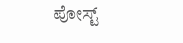ಪೋಸ್ಟ್‌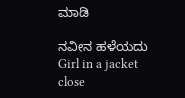ಮಾಡಿ

ನವೀನ ಹಳೆಯದು
Girl in a jacket
close